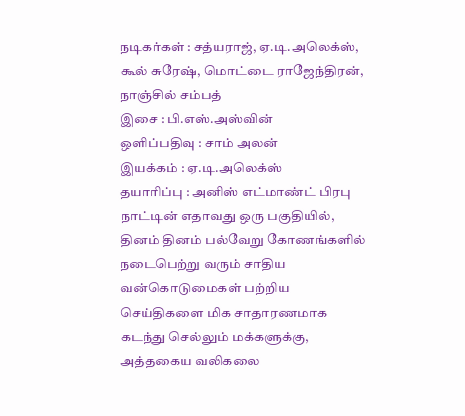நடிகர்கள் : சத்யராஜ், ஏ.டி.அலெக்ஸ், கூல் சுரேஷ், மொட்டை ராஜேந்திரன், நாஞ்சில் சம்பத்
இசை : பி.எஸ்.அஸ்வின்
ஒளிப்பதிவு : சாம் அலன்
இயக்கம் : ஏ.டி.அலெக்ஸ்
தயாரிப்பு : அனிஸ் எட்மாண்ட் பிரபு
நாட்டின் எதாவது ஒரு பகுதியில், தினம் தினம் பல்வேறு கோணங்களில் நடைபெற்று வரும் சாதிய வன்கொடுமைகள் பற்றிய செய்திகளை மிக சாதாரணமாக கடந்து செல்லும் மக்களுக்கு, அத்தகைய வலிகலை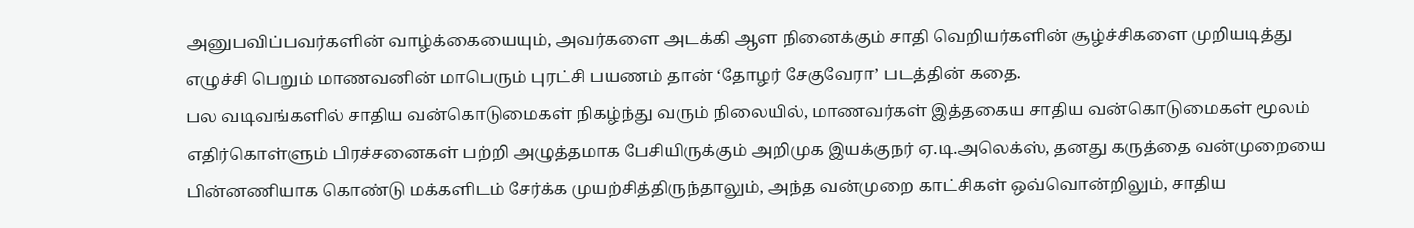அனுபவிப்பவர்களின் வாழ்க்கையையும், அவர்களை அடக்கி ஆள நினைக்கும் சாதி வெறியர்களின் சூழ்ச்சிகளை முறியடித்து எழுச்சி பெறும் மாணவனின் மாபெரும் புரட்சி பயணம் தான் ‘தோழர் சேகுவேரா’ படத்தின் கதை.
பல வடிவங்களில் சாதிய வன்கொடுமைகள் நிகழ்ந்து வரும் நிலையில், மாணவர்கள் இத்தகைய சாதிய வன்கொடுமைகள் மூலம் எதிர்கொள்ளும் பிரச்சனைகள் பற்றி அழுத்தமாக பேசியிருக்கும் அறிமுக இயக்குநர் ஏ.டி.அலெக்ஸ், தனது கருத்தை வன்முறையை பின்னணியாக கொண்டு மக்களிடம் சேர்க்க முயற்சித்திருந்தாலும், அந்த வன்முறை காட்சிகள் ஒவ்வொன்றிலும், சாதிய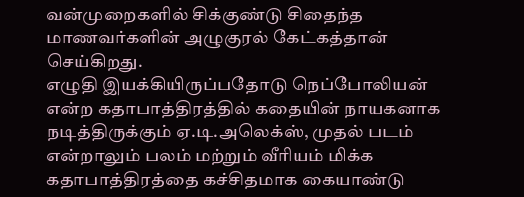வன்முறைகளில் சிக்குண்டு சிதைந்த மாணவர்களின் அழுகுரல் கேட்கத்தான் செய்கிறது.
எழுதி இயக்கியிருப்பதோடு நெப்போலியன் என்ற கதாபாத்திரத்தில் கதையின் நாயகனாக நடித்திருக்கும் ஏ.டி.அலெக்ஸ், முதல் படம் என்றாலும் பலம் மற்றும் வீரியம் மிக்க கதாபாத்திரத்தை கச்சிதமாக கையாண்டு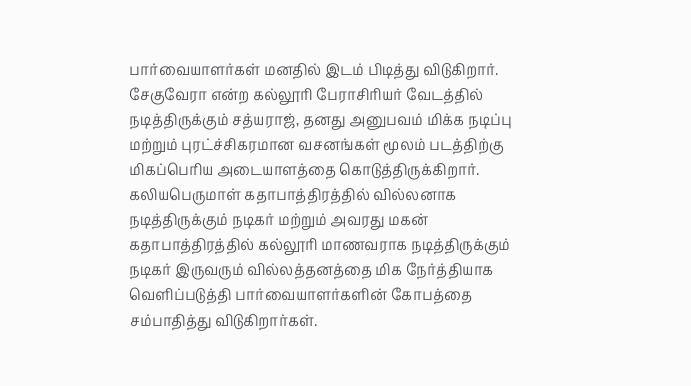பார்வையாளர்கள் மனதில் இடம் பிடித்து விடுகிறார்.
சேகுவேரா என்ற கல்லூரி பேராசிரியர் வேடத்தில் நடித்திருக்கும் சத்யராஜ், தனது அனுபவம் மிக்க நடிப்பு மற்றும் புரட்ச்சிகரமான வசனங்கள் மூலம் படத்திற்கு மிகப்பெரிய அடையாளத்தை கொடுத்திருக்கிறார்.
கலியபெருமாள் கதாபாத்திரத்தில் வில்லனாக நடித்திருக்கும் நடிகர் மற்றும் அவரது மகன் கதாபாத்திரத்தில் கல்லூரி மாணவராக நடித்திருக்கும் நடிகர் இருவரும் வில்லத்தனத்தை மிக நேர்த்தியாக வெளிப்படுத்தி பார்வையாளர்களின் கோபத்தை சம்பாதித்து விடுகிறார்கள்.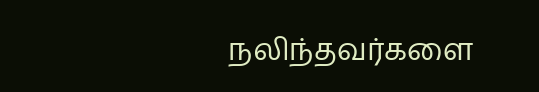நலிந்தவர்களை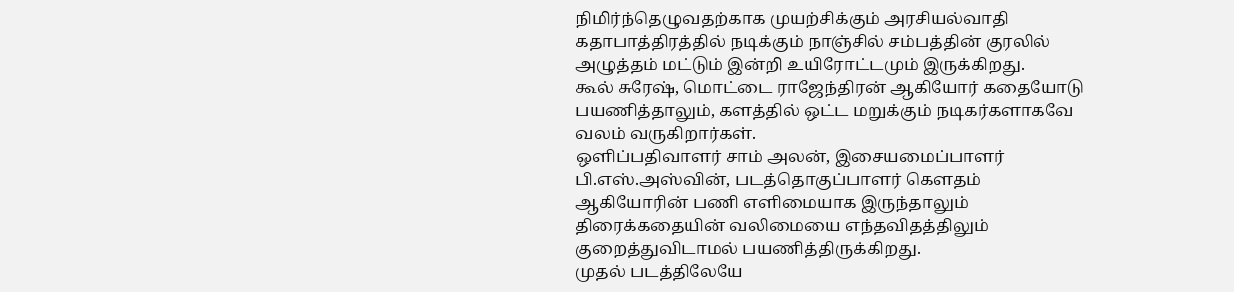நிமிர்ந்தெழுவதற்காக முயற்சிக்கும் அரசியல்வாதி கதாபாத்திரத்தில் நடிக்கும் நாஞ்சில் சம்பத்தின் குரலில் அழுத்தம் மட்டும் இன்றி உயிரோட்டமும் இருக்கிறது.
கூல் சுரேஷ், மொட்டை ராஜேந்திரன் ஆகியோர் கதையோடு பயணித்தாலும், களத்தில் ஒட்ட மறுக்கும் நடிகர்களாகவே வலம் வருகிறார்கள்.
ஒளிப்பதிவாளர் சாம் அலன், இசையமைப்பாளர் பி.எஸ்.அஸ்வின், படத்தொகுப்பாளர் கெளதம் ஆகியோரின் பணி எளிமையாக இருந்தாலும் திரைக்கதையின் வலிமையை எந்தவிதத்திலும் குறைத்துவிடாமல் பயணித்திருக்கிறது.
முதல் படத்திலேயே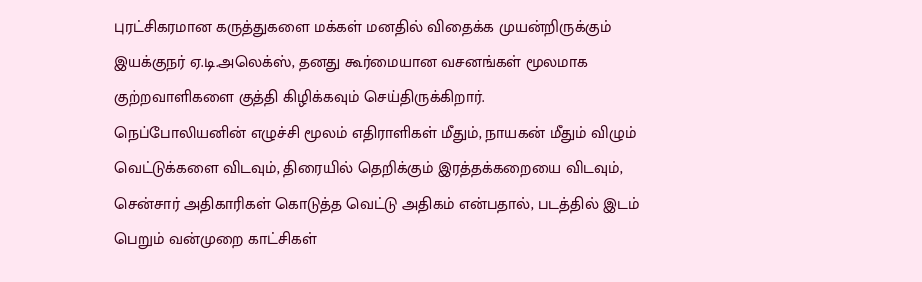புரட்சிகரமான கருத்துகளை மக்கள் மனதில் விதைக்க முயன்றிருக்கும் இயக்குநர் ஏ.டி.அலெக்ஸ், தனது கூர்மையான வசனங்கள் மூலமாக குற்றவாளிகளை குத்தி கிழிக்கவும் செய்திருக்கிறார்.
நெப்போலியனின் எழுச்சி மூலம் எதிராளிகள் மீதும், நாயகன் மீதும் விழும் வெட்டுக்களை விடவும், திரையில் தெறிக்கும் இரத்தக்கறையை விடவும், சென்சார் அதிகாரிகள் கொடுத்த வெட்டு அதிகம் என்பதால், படத்தில் இடம் பெறும் வன்முறை காட்சிகள்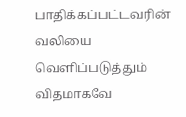பாதிக்கப்பட்டவரின் வலியை வெளிப்படுத்தும் விதமாகவே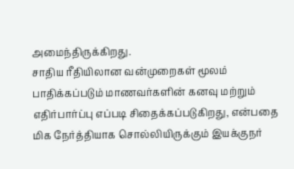அமைந்திருக்கிறது.
சாதிய ரீதியிலான வன்முறைகள் மூலம் பாதிக்கப்படும் மாணவர்களின் கனவு மற்றும் எதிர்பார்ப்பு எப்படி சிதைக்கப்படுகிறது, என்பதை மிக நேர்த்தியாக சொல்லியிருக்கும் இயக்குநர்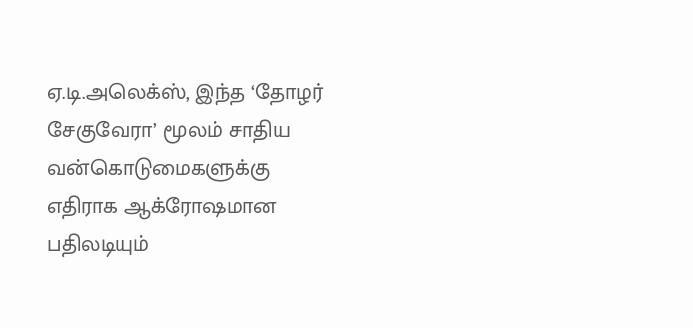ஏ.டி.அலெக்ஸ், இந்த ‘தோழர் சேகுவேரா’ மூலம் சாதிய வன்கொடுமைகளுக்கு எதிராக ஆக்ரோஷமான பதிலடியும்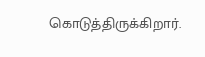கொடுத்திருக்கிறார்.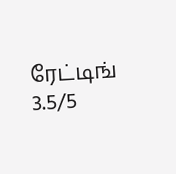ரேட்டிங் 3.5/5